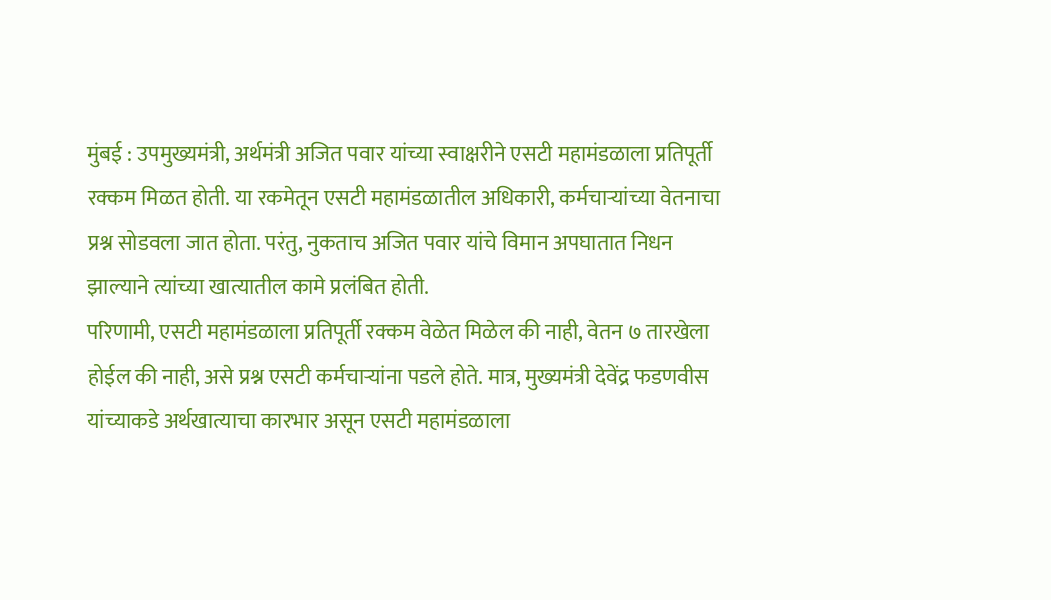मुंबई : उपमुख्यमंत्री, अर्थमंत्री अजित पवार यांच्या स्वाक्षरीने एसटी महामंडळाला प्रतिपूर्ती रक्कम मिळत होती. या रकमेतून एसटी महामंडळातील अधिकारी, कर्मचाऱ्यांच्या वेतनाचा प्रश्न सोडवला जात होता. परंतु, नुकताच अजित पवार यांचे विमान अपघातात निधन झाल्याने त्यांच्या खात्यातील कामे प्रलंबित होती.
परिणामी, एसटी महामंडळाला प्रतिपूर्ती रक्कम वेळेत मिळेल की नाही, वेतन ७ तारखेला होईल की नाही, असे प्रश्न एसटी कर्मचाऱ्यांना पडले होते. मात्र, मुख्यमंत्री देवेंद्र फडणवीस यांच्याकडे अर्थखात्याचा कारभार असून एसटी महामंडळाला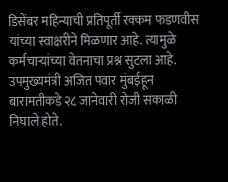डिसेंबर महिन्याची प्रतिपूर्ती रक्कम फडणवीस यांच्या स्वाक्षरीने मिळणार आहे. त्यामुळे कर्मचाऱ्यांच्या वेतनाचा प्रश्न सुटला आहे.
उपमुख्यमंत्री अजित पवार मुंबईहून बारामतीकडे २८ जानेवारी रोजी सकाळी निघाले होते.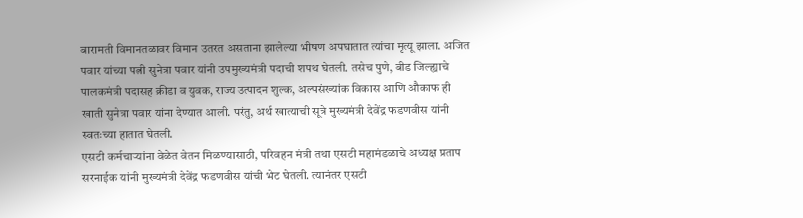बारामती विमानतळावर विमान उतरत असताना झालेल्या भीषण अपघातात त्यांचा मृत्यू झाला. अजित पवार यांच्या पत्नी सुनेत्रा पवार यांनी उपमुख्यमंत्री पदाची शपथ घेतली. तसेच पुणे, बीड जिल्ह्याचे पालकमंत्री पदासह क्रीडा व युवक, राज्य उत्पादन शुल्क, अल्पसंख्यांक विकास आणि औकाफ ही खाती सुनेत्रा पवार यांना देण्यात आली. परंतु, अर्थ खात्याची सूत्रे मुख्यमंत्री देवेंद्र फडणवीस यांनी स्वतःच्या हातात घेतली.
एसटी कर्मचाऱ्यांना वेळेत वेतन मिळण्यासाठी, परिवहन मंत्री तथा एसटी महामंडळाचे अध्यक्ष प्रताप सरनाईक यांनी मुख्यमंत्री देवेंद्र फडणवीस यांची भेट घेतली. त्यानंतर एसटी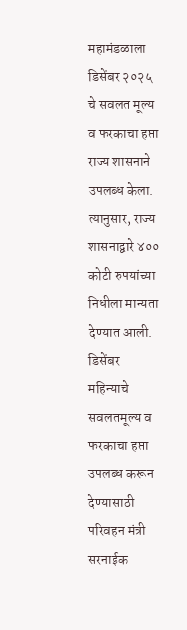महामंडळाला डिसेंबर २०२५ चे सवलत मूल्य व फरकाचा हप्ता राज्य शासनाने उपलब्ध केला. त्यानुसार, राज्य शासनाद्वारे ४०० कोटी रुपयांच्या निधीला मान्यता देण्यात आली.
डिसेंबर महिन्याचे सवलतमूल्य व फरकाचा हप्ता उपलब्ध करून देण्यासाठी परिवहन मंत्री सरनाईक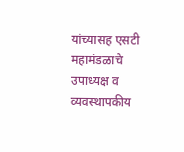यांच्यासह एसटी महामंडळाचे उपाध्यक्ष व व्यवस्थापकीय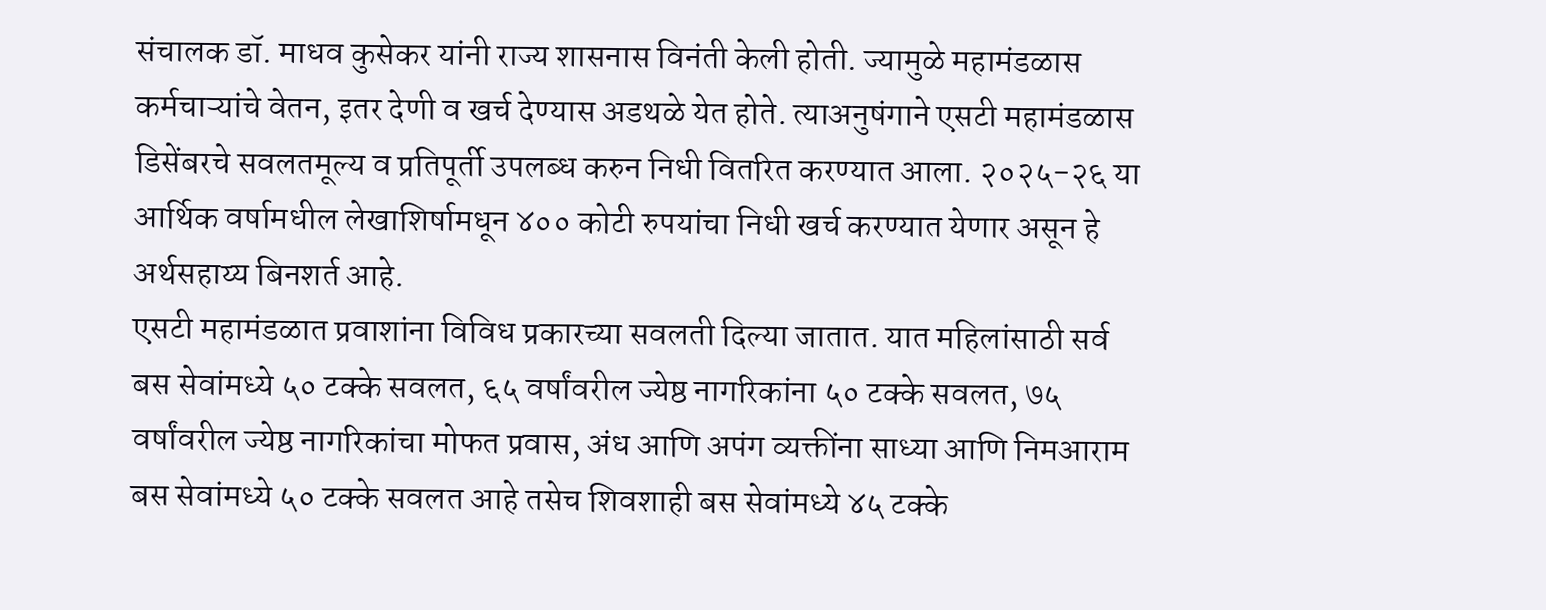संचालक डॉ. माधव कुसेकर यांनी राज्य शासनास विनंती केली होती. ज्यामुळे महामंडळास कर्मचाऱ्यांचे वेतन, इतर देणी व खर्च देण्यास अडथळे येत होते. त्याअनुषंगाने एसटी महामंडळास डिसेंबरचे सवलतमूल्य व प्रतिपूर्ती उपलब्ध करुन निधी वितरित करण्यात आला. २०२५-२६ या आर्थिक वर्षामधील लेखाशिर्षामधून ४०० कोटी रुपयांचा निधी खर्च करण्यात येणार असून हे अर्थसहाय्य बिनशर्त आहे.
एसटी महामंडळात प्रवाशांना विविध प्रकारच्या सवलती दिल्या जातात. यात महिलांसाठी सर्व बस सेवांमध्ये ५० टक्के सवलत, ६५ वर्षांवरील ज्येष्ठ नागरिकांना ५० टक्के सवलत, ७५ वर्षांवरील ज्येष्ठ नागरिकांचा मोफत प्रवास, अंध आणि अपंग व्यक्तींना साध्या आणि निमआराम बस सेवांमध्ये ५० टक्के सवलत आहे तसेच शिवशाही बस सेवांमध्ये ४५ टक्के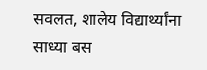सवलत, शालेय विद्यार्थ्यांना साध्या बस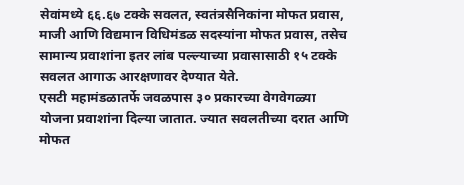सेवांमध्ये ६६.६७ टक्के सवलत, स्वतंत्रसैनिकांना मोफत प्रवास, माजी आणि विद्यमान विधिमंडळ सदस्यांना मोफत प्रवास, तसेच सामान्य प्रवाशांना इतर लांब पल्ल्याच्या प्रवासासाठी १५ टक्के सवलत आगाऊ आरक्षणावर देण्यात येते.
एसटी महामंडळातर्फे जवळपास ३० प्रकारच्या वेगवेगळ्या योजना प्रवाशांना दिल्या जातात. ज्यात सवलतीच्या दरात आणि मोफत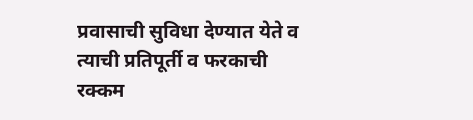प्रवासाची सुविधा देण्यात येते व त्याची प्रतिपूर्ती व फरकाची रक्कम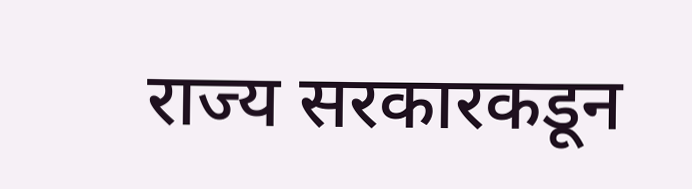राज्य सरकारकडून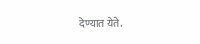देण्यात येते.